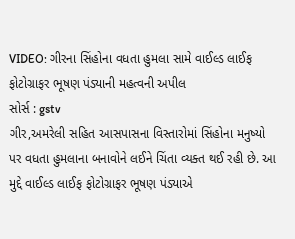VIDEO: ગીરના સિંહોના વધતા હુમલા સામે વાઈલ્ડ લાઈફ ફોટોગ્રાફર ભૂષણ પંડ્યાની મહત્વની અપીલ
સોર્સ : gstv
ગીર,અમરેલી સહિત આસપાસના વિસ્તારોમાં સિંહોના મનુષ્યો પર વધતા હુમલાના બનાવોને લઈને ચિંતા વ્યક્ત થઈ રહી છે. આ મુદ્દે વાઈલ્ડ લાઈફ ફોટોગ્રાફર ભૂષણ પંડ્યાએ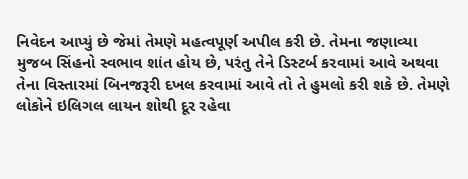નિવેદન આપ્યું છે જેમાં તેમણે મહત્વપૂર્ણ અપીલ કરી છે. તેમના જણાવ્યા મુજબ સિંહનો સ્વભાવ શાંત હોય છે, પરંતુ તેને ડિસ્ટર્બ કરવામાં આવે અથવા તેના વિસ્તારમાં બિનજરૂરી દખલ કરવામાં આવે તો તે હુમલો કરી શકે છે. તેમણે લોકોને ઇલિગલ લાયન શોથી દૂર રહેવા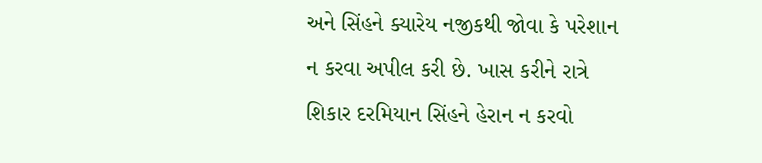અને સિંહને ક્યારેય નજીકથી જોવા કે પરેશાન ન કરવા અપીલ કરી છે. ખાસ કરીને રાત્રે શિકાર દરમિયાન સિંહને હેરાન ન કરવો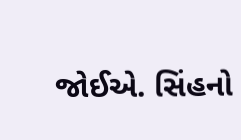જોઈએ. સિંહનો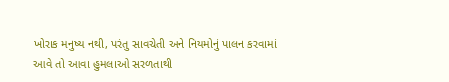ખોરાક મનુષ્ય નથી, પરંતુ સાવચેતી અને નિયમોનું પાલન કરવામાં આવે તો આવા હુમલાઓ સરળતાથી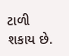ટાળી શકાય છે.